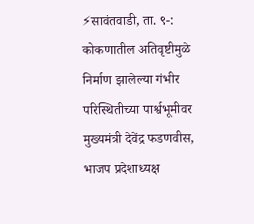⚡सावंतवाडी, ता. ९-: कोकणातील अतिवृष्टीमुळे निर्माण झालेल्या गंभीर परिस्थितीच्या पार्श्वभूमीवर मुख्यमंत्री देवेंद्र फडणवीस, भाजप प्रदेशाध्यक्ष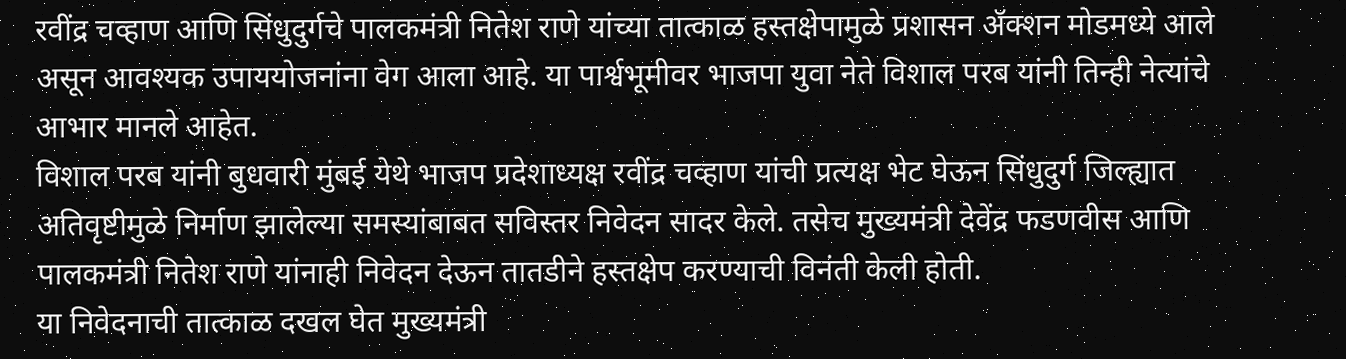रवींद्र चव्हाण आणि सिंधुदुर्गचे पालकमंत्री नितेश राणे यांच्या तात्काळ हस्तक्षेपामुळे प्रशासन ॲक्शन मोडमध्ये आले असून आवश्यक उपाययोजनांना वेग आला आहे. या पार्श्वभूमीवर भाजपा युवा नेते विशाल परब यांनी तिन्ही नेत्यांचे आभार मानले आहेत.
विशाल परब यांनी बुधवारी मुंबई येथे भाजप प्रदेशाध्यक्ष रवींद्र चव्हाण यांची प्रत्यक्ष भेट घेऊन सिंधुदुर्ग जिल्ह्यात अतिवृष्टीमुळे निर्माण झालेल्या समस्यांबाबत सविस्तर निवेदन सादर केले. तसेच मुख्यमंत्री देवेंद्र फडणवीस आणि पालकमंत्री नितेश राणे यांनाही निवेदन देऊन तातडीने हस्तक्षेप करण्याची विनंती केली होती.
या निवेदनाची तात्काळ दखल घेत मुख्यमंत्री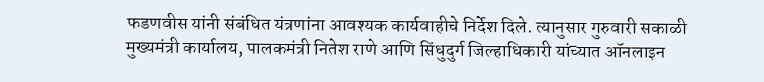फडणवीस यांनी संबंधित यंत्रणांना आवश्यक कार्यवाहीचे निर्देश दिले. त्यानुसार गुरुवारी सकाळी मुख्यमंत्री कार्यालय, पालकमंत्री नितेश राणे आणि सिंधुदुर्ग जिल्हाधिकारी यांच्यात ऑनलाइन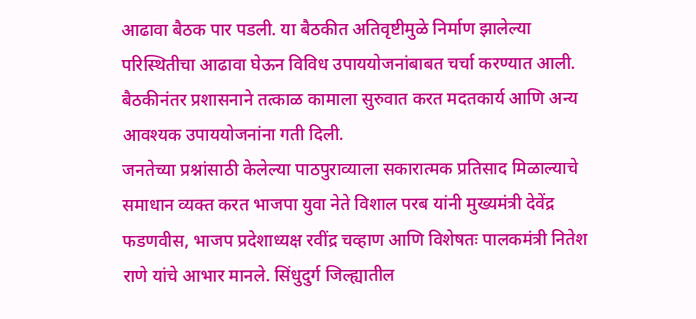आढावा बैठक पार पडली. या बैठकीत अतिवृष्टीमुळे निर्माण झालेल्या परिस्थितीचा आढावा घेऊन विविध उपाययोजनांबाबत चर्चा करण्यात आली. बैठकीनंतर प्रशासनाने तत्काळ कामाला सुरुवात करत मदतकार्य आणि अन्य आवश्यक उपाययोजनांना गती दिली.
जनतेच्या प्रश्नांसाठी केलेल्या पाठपुराव्याला सकारात्मक प्रतिसाद मिळाल्याचे समाधान व्यक्त करत भाजपा युवा नेते विशाल परब यांनी मुख्यमंत्री देवेंद्र फडणवीस, भाजप प्रदेशाध्यक्ष रवींद्र चव्हाण आणि विशेषतः पालकमंत्री नितेश राणे यांचे आभार मानले. सिंधुदुर्ग जिल्ह्यातील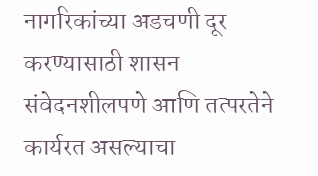नागरिकांच्या अडचणी दूर करण्यासाठी शासन संवेदनशीलपणे आणि तत्परतेने कार्यरत असल्याचा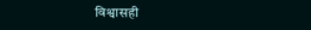विश्वासही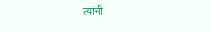त्यांनी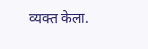व्यक्त केला.